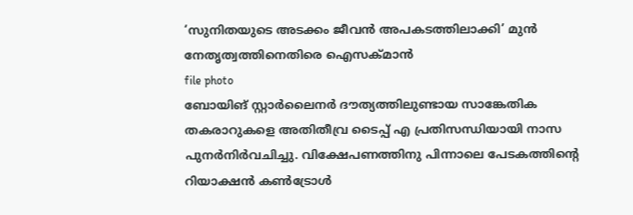‘സുനിതയുടെ അടക്കം ജീവൻ അപകടത്തിലാക്കി’ മുൻ നേതൃത്വത്തിനെതിരെ ഐസക്മാൻ
file photo
ബോയിങ് സ്റ്റാർലൈനർ ദൗത്യത്തിലുണ്ടായ സാങ്കേതിക തകരാറുകളെ അതിതീവ്ര ടൈപ്പ് എ പ്രതിസന്ധിയായി നാസ പുനർനിർവചിച്ചു. വിക്ഷേപണത്തിനു പിന്നാലെ പേടകത്തിന്റെ റിയാക്ഷൻ കൺട്രോൾ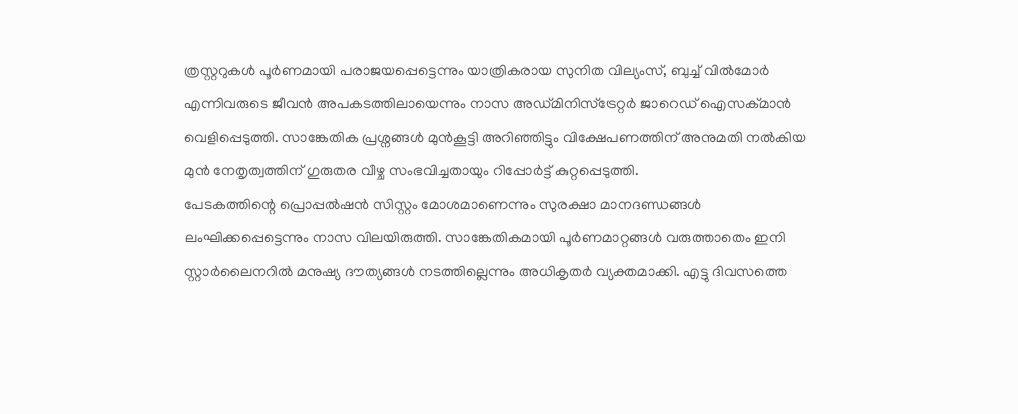ത്രസ്റ്ററുകൾ പൂർണമായി പരാജയപ്പെട്ടെന്നും യാത്രികരായ സുനിത വില്യംസ്, ബുച്ച് വിൽമോർ എന്നിവരുടെ ജീവൻ അപകടത്തിലായെന്നും നാസ അഡ്മിനിസ്ട്രേറ്റർ ജാറെഡ് ഐസക്മാൻ വെളിപ്പെടുത്തി. സാങ്കേതിക പ്രശ്നങ്ങൾ മുൻകൂട്ടി അറിഞ്ഞിട്ടും വിക്ഷേപണത്തിന് അനുമതി നൽകിയ മുൻ നേതൃത്വത്തിന് ഗുരുതര വീഴ്ച സംഭവിച്ചതായും റിപ്പോർട്ട് കുറ്റപ്പെടുത്തി.
പേടകത്തിന്റെ പ്രൊപ്പൽഷൻ സിസ്റ്റം മോശമാണെന്നും സുരക്ഷാ മാനദണ്ഡങ്ങൾ ലംഘിക്കപ്പെട്ടെന്നും നാസ വിലയിരുത്തി. സാങ്കേതികമായി പൂർണമാറ്റങ്ങൾ വരുത്താതെം ഇനി സ്റ്റാർലൈനറിൽ മനുഷ്യ ദൗത്യങ്ങൾ നടത്തില്ലെന്നും അധികൃതർ വ്യക്തമാക്കി. എട്ടു ദിവസത്തെ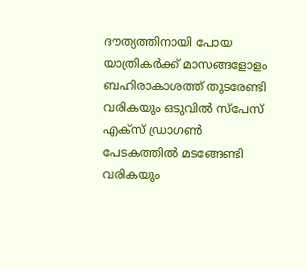ദൗത്യത്തിനായി പോയ യാത്രികർക്ക് മാസങ്ങളോളം ബഹിരാകാശത്ത് തുടരേണ്ടി വരികയും ഒടുവിൽ സ്പേസ് എക്സ് ഡ്രാഗൺ പേടകത്തിൽ മടങ്ങേണ്ടി വരികയും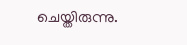ചെയ്തിരുന്നു.